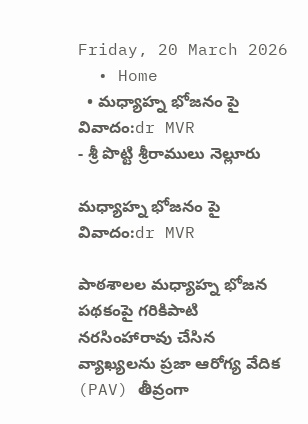Friday, 20 March 2026
  • Home
  • మధ్యాహ్న భోజనం పై వివాదం:dr MVR
- శ్రీ పొట్టి శ్రీరాములు నెల్లూరు

మధ్యాహ్న భోజనం పై వివాదం:dr MVR

పాఠశాలల మధ్యాహ్న భోజన పథకంపై గరికిపాటి నరసింహారావు చేసిన వ్యాఖ్యలను ప్రజా ఆరోగ్య వేదిక (PAV) తీవ్రంగా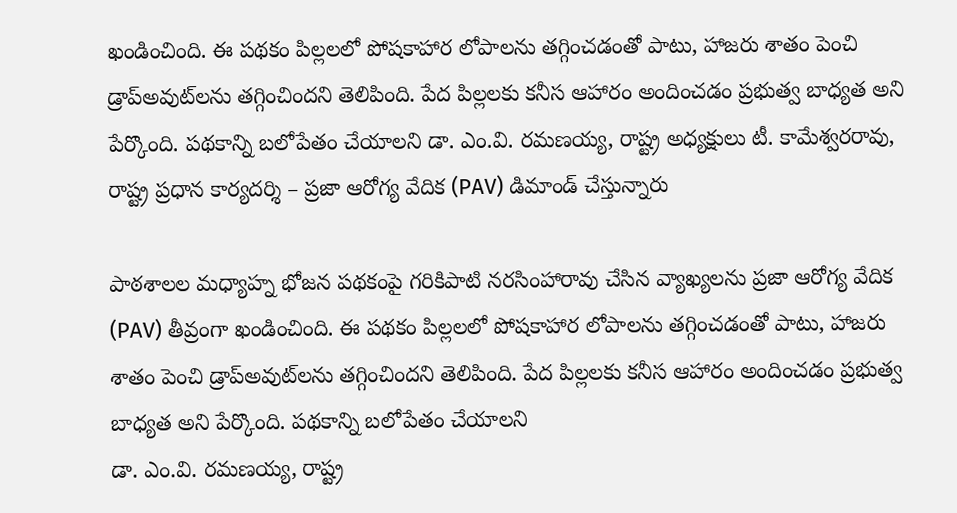ఖండించింది. ఈ పథకం పిల్లలలో పోషకాహార లోపాలను తగ్గించడంతో పాటు, హాజరు శాతం పెంచి డ్రాప్‌అవుట్‌లను తగ్గించిందని తెలిపింది. పేద పిల్లలకు కనీస ఆహారం అందించడం ప్రభుత్వ బాధ్యత అని పేర్కొంది. పథకాన్ని బలోపేతం చేయాలని డా. ఎం.వి. రమణయ్య, రాష్ట్ర అధ్యక్షులు టీ. కామేశ్వరరావు, రాష్ట్ర ప్రధాన కార్యదర్శి – ప్రజా ఆరోగ్య వేదిక (PAV) డిమాండ్ చేస్తున్నారు

పాఠశాలల మధ్యాహ్న భోజన పథకంపై గరికిపాటి నరసింహారావు చేసిన వ్యాఖ్యలను ప్రజా ఆరోగ్య వేదిక (PAV) తీవ్రంగా ఖండించింది. ఈ పథకం పిల్లలలో పోషకాహార లోపాలను తగ్గించడంతో పాటు, హాజరు శాతం పెంచి డ్రాప్‌అవుట్‌లను తగ్గించిందని తెలిపింది. పేద పిల్లలకు కనీస ఆహారం అందించడం ప్రభుత్వ బాధ్యత అని పేర్కొంది. పథకాన్ని బలోపేతం చేయాలని
డా. ఎం.వి. రమణయ్య, రాష్ట్ర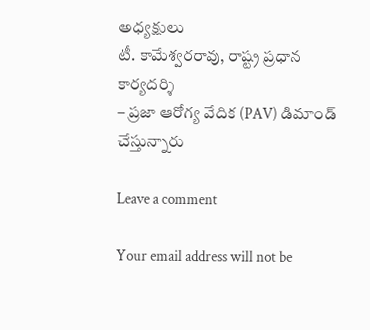అధ్యక్షులు
టీ. కామేశ్వరరావు, రాష్ట్ర ప్రధాన కార్యదర్శి
– ప్రజా ఆరోగ్య వేదిక (PAV) డిమాండ్ చేస్తున్నారు

Leave a comment

Your email address will not be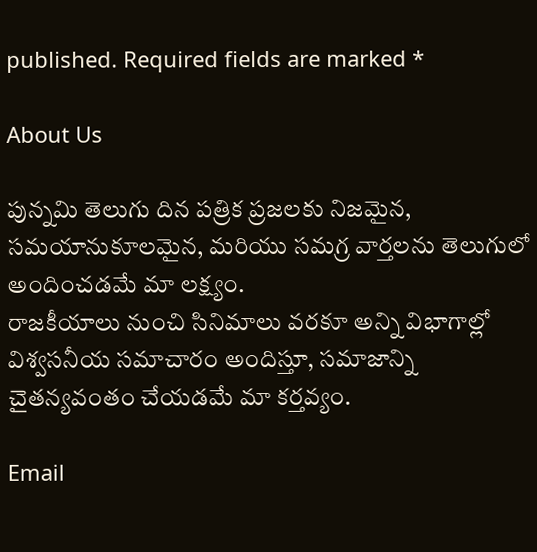published. Required fields are marked *

About Us

పున్నమి తెలుగు దిన పత్రిక ప్రజలకు నిజమైన, సమయానుకూలమైన, మరియు సమగ్ర వార్తలను తెలుగులో అందించడమే మా లక్ష్యం.
రాజకీయాలు నుంచి సినిమాలు వరకూ అన్ని విభాగాల్లో విశ్వసనీయ సమాచారం అందిస్తూ, సమాజాన్ని చైతన్యవంతం చేయడమే మా కర్తవ్యం.

Email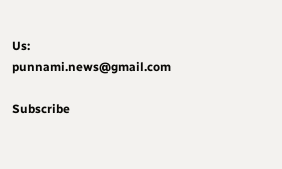Us: punnami.news@gmail.com

Subscribe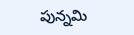పున్నమి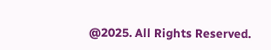@2025. All Rights Reserved.